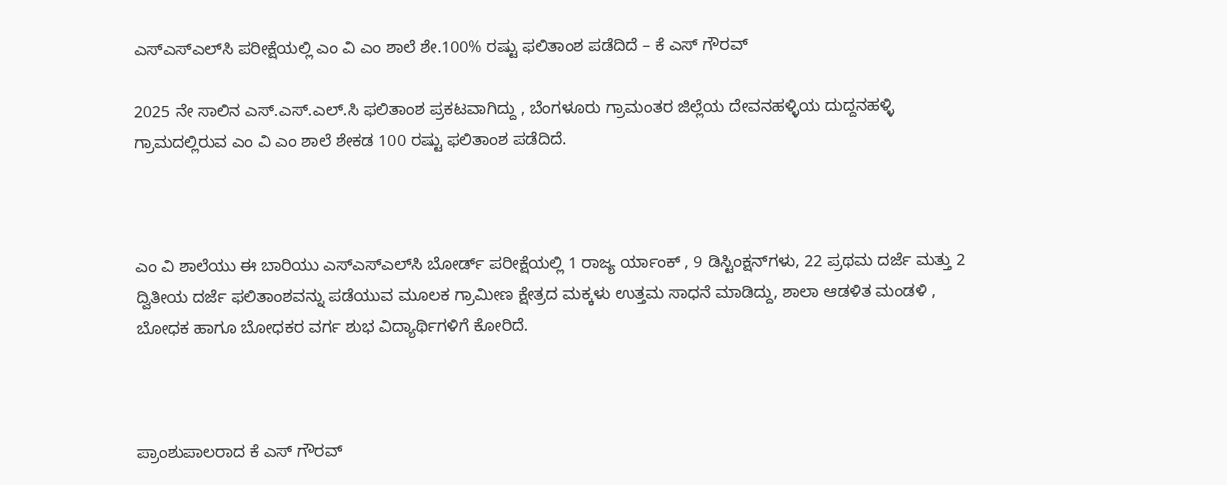ಎಸ್‌ಎಸ್‌ಎಲ್‌ಸಿ ಪರೀಕ್ಷೆಯಲ್ಲಿ ಎಂ ವಿ ಎಂ ಶಾಲೆ ಶೇ.100% ರಷ್ಟು ಫಲಿತಾಂಶ ಪಡೆದಿದೆ – ಕೆ ಎಸ್ ಗೌರವ್

2025 ನೇ ಸಾಲಿನ ಎಸ್.ಎಸ್.ಎಲ್.ಸಿ ಫಲಿತಾಂಶ ಪ್ರಕಟವಾಗಿದ್ದು , ಬೆಂಗಳೂರು ಗ್ರಾಮಂತರ ಜಿಲ್ಲೆಯ ದೇವನಹಳ್ಳಿಯ ದುದ್ದನಹಳ್ಳಿ ಗ್ರಾಮದಲ್ಲಿರುವ ಎಂ ವಿ ಎಂ ಶಾಲೆ ಶೇಕಡ 100 ರಷ್ಟು ಫಲಿತಾಂಶ ಪಡೆದಿದೆ.



ಎಂ ವಿ ಶಾಲೆಯು ಈ ಬಾರಿಯು ಎಸ್‌ಎಸ್‌ಎಲ್‌ಸಿ ಬೋರ್ಡ್ ಪರೀಕ್ಷೆಯಲ್ಲಿ 1 ರಾಜ್ಯ ರ್ಯಾಂಕ್ , 9 ಡಿಸ್ಟಿಂಕ್ಷನ್‌ಗಳು, 22 ಪ್ರಥಮ ದರ್ಜೆ ಮತ್ತು 2 ದ್ವಿತೀಯ ದರ್ಜೆ ಫಲಿತಾಂಶವನ್ನು ಪಡೆಯುವ ಮೂಲಕ ಗ್ರಾಮೀಣ ಕ್ಷೇತ್ರದ ಮಕ್ಕಳು ಉತ್ತಮ ಸಾಧನೆ ಮಾಡಿದ್ದು, ಶಾಲಾ ಆಡಳಿತ ಮಂಡಳಿ , ಬೋಧಕ ಹಾಗೂ ಬೋಧಕರ ವರ್ಗ ಶುಭ ವಿದ್ಯಾರ್ಥಿಗಳಿಗೆ ಕೋರಿದೆ.



ಪ್ರಾಂಶುಪಾಲರಾದ ಕೆ ಎಸ್ ಗೌರವ್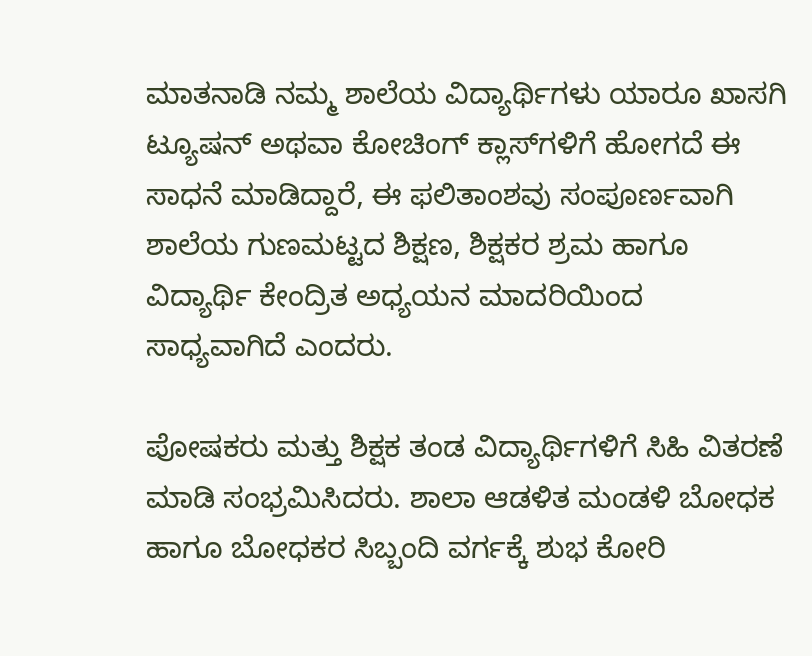ಮಾತನಾಡಿ ನಮ್ಮ ಶಾಲೆಯ ವಿದ್ಯಾರ್ಥಿಗಳು ಯಾರೂ ಖಾಸಗಿ ಟ್ಯೂಷನ್ ಅಥವಾ ಕೋಚಿಂಗ್ ಕ್ಲಾಸ್‌ಗಳಿಗೆ ಹೋಗದೆ ಈ ಸಾಧನೆ ಮಾಡಿದ್ದಾರೆ, ಈ ಫಲಿತಾಂಶವು ಸಂಪೂರ್ಣವಾಗಿ ಶಾಲೆಯ ಗುಣಮಟ್ಟದ ಶಿಕ್ಷಣ, ಶಿಕ್ಷಕರ ಶ್ರಮ ಹಾಗೂ ವಿದ್ಯಾರ್ಥಿ ಕೇಂದ್ರಿತ ಅಧ್ಯಯನ ಮಾದರಿಯಿಂದ ಸಾಧ್ಯವಾಗಿದೆ ಎಂದರು.

ಪೋಷಕರು ಮತ್ತು ಶಿಕ್ಷಕ ತಂಡ ವಿದ್ಯಾರ್ಥಿಗಳಿಗೆ ಸಿಹಿ ವಿತರಣೆ ಮಾಡಿ ಸಂಭ್ರಮಿಸಿದರು. ಶಾಲಾ ಆಡಳಿತ ಮಂಡಳಿ ಬೋಧಕ ಹಾಗೂ ಬೋಧಕರ ಸಿಬ್ಬಂದಿ ವರ್ಗಕ್ಕೆ ಶುಭ ಕೋರಿ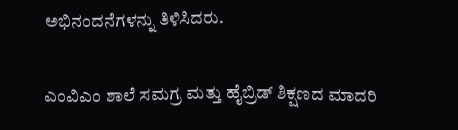ಅಭಿನಂದನೆಗಳನ್ನು ತಿಳಿಸಿದರು.

ಎಂವಿಎಂ ಶಾಲೆ ಸಮಗ್ರ ಮತ್ತು ಹೈಬ್ರಿಡ್ ಶಿಕ್ಷಣದ ಮಾದರಿ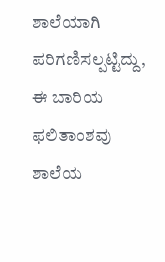ಶಾಲೆಯಾಗಿ ಪರಿಗಣಿಸಲ್ಪಟ್ಟಿದ್ದು, ಈ ಬಾರಿಯ ಫಲಿತಾಂಶವು ಶಾಲೆಯ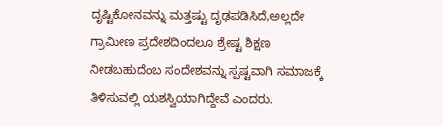ದೃಷ್ಟಿಕೋನವನ್ನು ಮತ್ತಷ್ಟು ದೃಢಪಡಿಸಿದೆ,ಅಲ್ಲದೇ ಗ್ರಾಮೀಣ ಪ್ರದೇಶದಿಂದಲೂ ಶ್ರೇಷ್ಟ ಶಿಕ್ಷಣ ನೀಡಬಹುದೆಂಬ ಸಂದೇಶವನ್ನು ಸ್ಪಷ್ಟವಾಗಿ ಸಮಾಜಕ್ಕೆ ತಿಳಿಸುವಲ್ಲಿ ಯಶಸ್ವಿಯಾಗಿದ್ದೇವೆ ಎಂದರು.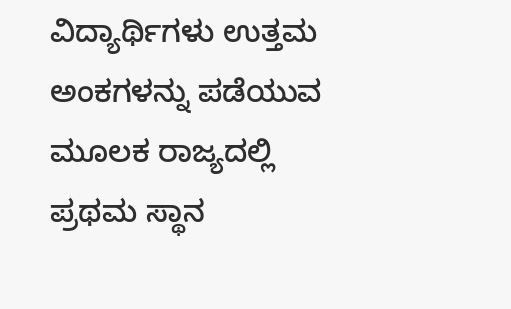ವಿದ್ಯಾರ್ಥಿಗಳು ಉತ್ತಮ ಅಂಕಗಳನ್ನು ಪಡೆಯುವ ಮೂಲಕ ರಾಜ್ಯದಲ್ಲಿ ಪ್ರಥಮ ಸ್ಥಾನ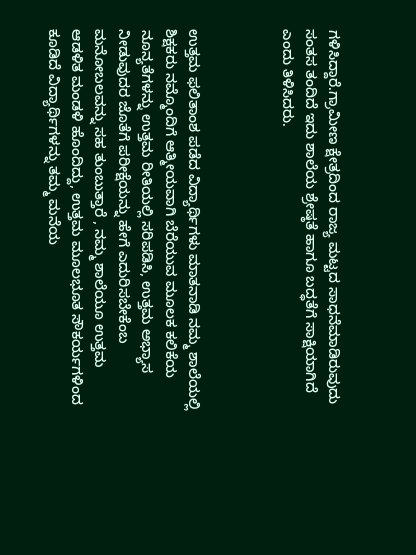ಗಳಿಸಿದ್ದಾರೆ.ಗ್ರಾಮೀಣ ಕ್ಷೇತ್ರದಿಂದ ರಾಜ್ಯ ಮಟ್ಟದ ಸಾಧನೆಮಾಡಿರುವುದು ಸಂತಸ ತಂದಿದೆ ಇದು ಶಾಲೆಯ ಶ್ರೇಷ್ಠತೆ ಹಾಗೂ ಬದ್ಧತೆಗೆ ಸಾಕ್ಷಿಯಾಗಿದೆ ಎಂದು ತಿಳಿಸಿದರು.



ಉತ್ತಮ ಫಲಿತಾಂಶ ಪಡೆದ ವಿದ್ಯಾರ್ಥಿಗಳು ಮಾತನಾಡಿ ನಮ್ಮ ಶಾಲೆಯಲ್ಲಿ ಶಿಕ್ಷಕರು ನಮ್ಮೊಂದಿಗೆ ಆತ್ಮೀಯವಾಗಿ ಬೆರೆಯುವ ಮೂಲಕ ಕಲಿಕೆಯ ನೂನ್ಯತೆಗಳನ್ನು ಉತ್ತಮ ರೀತಿಯಲ್ಲಿ ಸರಿಪಡಿಸಿ, ಉತ್ತಮ ಅಭ್ಯಾಸ ನೀಡುವುದರ ಜೊತೆಗೆ ಪರೀಕ್ಷೆಯನ್ನು ಹೇಗೆ ಎದುರಿಸಬೇಕೆಂಬ ಮನೋಬಲವನ್ನು ಸಹ ತುಂಬುತ್ತಾರೆ , ನಮ್ಮ ಶಾಲೆಯೂ ಉತ್ತಮ ಆಡಳಿತ ಮಂಡಳಿ ಹೊಂದಿದ್ದು, ಉತ್ತಮ ಮೂಲಭೂತ ಸೌಕರ್ಯಗಳಿಂದ ಕೂಡಿದೆ ವಿದ್ಯಾರ್ಥಿಗಳನ್ನು ತಮ್ಮ ಮನೆಯ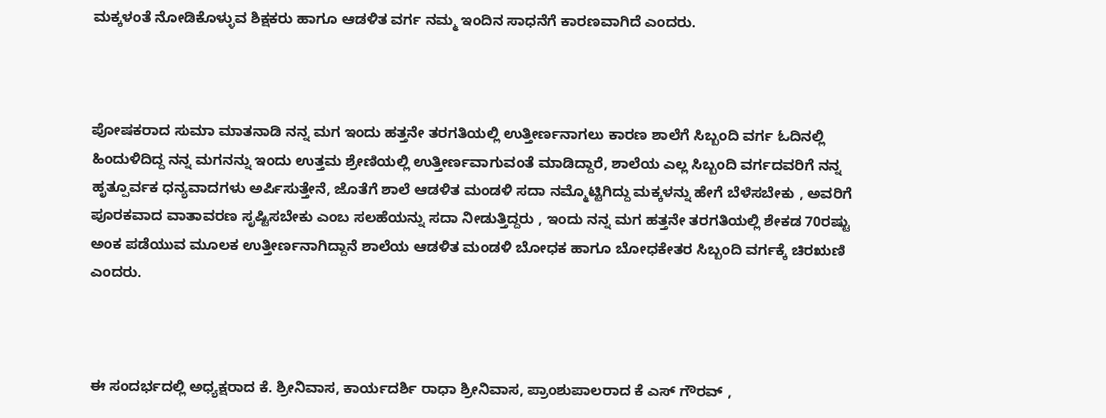ಮಕ್ಕಳಂತೆ ನೋಡಿಕೊಳ್ಳುವ ಶಿಕ್ಷಕರು ಹಾಗೂ ಆಡಳಿತ ವರ್ಗ ನಮ್ಮ ಇಂದಿನ ಸಾಧನೆಗೆ ಕಾರಣವಾಗಿದೆ ಎಂದರು.



ಪೋಷಕರಾದ ಸುಮಾ ಮಾತನಾಡಿ ನನ್ನ ಮಗ ಇಂದು ಹತ್ತನೇ ತರಗತಿಯಲ್ಲಿ ಉತ್ತೀರ್ಣನಾಗಲು ಕಾರಣ ಶಾಲೆಗೆ ಸಿಬ್ಬಂದಿ ವರ್ಗ ಓದಿನಲ್ಲಿ ಹಿಂದುಳಿದಿದ್ದ ನನ್ನ ಮಗನನ್ನು ಇಂದು ಉತ್ತಮ ಶ್ರೇಣಿಯಲ್ಲಿ ಉತ್ತೀರ್ಣವಾಗುವಂತೆ ಮಾಡಿದ್ದಾರೆ, ಶಾಲೆಯ ಎಲ್ಲ ಸಿಬ್ಬಂದಿ ವರ್ಗದವರಿಗೆ ನನ್ನ ಹೃತ್ಪೂರ್ವಕ ಧನ್ಯವಾದಗಳು ಅರ್ಪಿಸುತ್ತೇನೆ, ಜೊತೆಗೆ ಶಾಲೆ ಆಡಳಿತ ಮಂಡಳಿ ಸದಾ ನಮ್ಮೊಟ್ಟಿಗಿದ್ದು ಮಕ್ಕಳನ್ನು ಹೇಗೆ ಬೆಳೆಸಬೇಕು , ಅವರಿಗೆ ಪೂರಕವಾದ ವಾತಾವರಣ ಸೃಷ್ಟಿಸಬೇಕು ಎಂಬ ಸಲಹೆಯನ್ನು ಸದಾ ನೀಡುತ್ತಿದ್ದರು , ಇಂದು ನನ್ನ ಮಗ ಹತ್ತನೇ ತರಗತಿಯಲ್ಲಿ ಶೇಕಡ 70ರಷ್ಟು ಅಂಕ ಪಡೆಯುವ ಮೂಲಕ ಉತ್ತೀರ್ಣನಾಗಿದ್ದಾನೆ ಶಾಲೆಯ ಆಡಳಿತ ಮಂಡಳಿ ಬೋಧಕ ಹಾಗೂ ಬೋಧಕೇತರ ಸಿಬ್ಬಂದಿ ವರ್ಗಕ್ಕೆ ಚಿರಋಣಿ ಎಂದರು.



ಈ ಸಂದರ್ಭದಲ್ಲಿ ಅಧ್ಯಕ್ಷರಾದ ಕೆ. ಶ್ರೀನಿವಾಸ, ಕಾರ್ಯದರ್ಶಿ ರಾಧಾ ಶ್ರೀನಿವಾಸ, ಪ್ರಾಂಶುಪಾಲರಾದ ಕೆ ಎಸ್ ಗೌರವ್ ,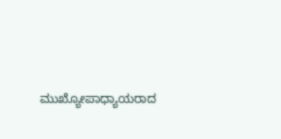ಮುಖ್ಯೋಪಾಧ್ಯಾಯರಾದ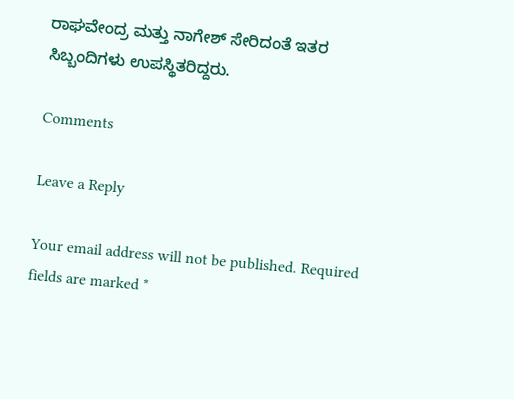ರಾಘವೇಂದ್ರ ಮತ್ತು ನಾಗೇಶ್ ಸೇರಿದಂತೆ ಇತರ ಸಿಬ್ಬಂದಿಗಳು ಉಪಸ್ಥಿತರಿದ್ದರು.

Comments

Leave a Reply

Your email address will not be published. Required fields are marked *